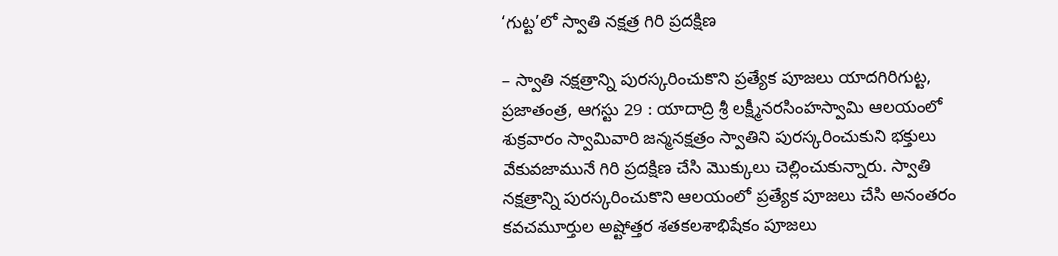‘గుట్ట’లో స్వాతి నక్షత్ర గిరి ప్రదక్షిణ

– స్వాతి నక్షత్రాన్ని పురస్కరించుకొని ప్రత్యేక పూజలు యాదగిరిగుట్ట, ప్రజాతంత్ర, ఆగస్టు 29 : యాదాద్రి శ్రీ లక్ష్మీనరసింహస్వామి ఆలయంలో శుక్రవారం స్వామివారి జన్మనక్షత్రం స్వాతిని పురస్కరించుకుని భక్తులు వేకువజామునే గిరి ప్రదక్షిణ చేసి మొక్కులు చెల్లించుకున్నారు. స్వాతి నక్షత్రాన్ని పురస్కరించుకొని ఆలయంలో ప్రత్యేక పూజలు చేసి అనంతరం కవచమూర్తుల అష్టోత్తర శతకలశాభిషేకం పూజలు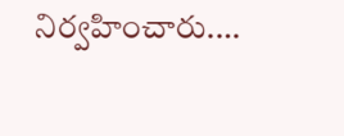నిర్వహించారు.…